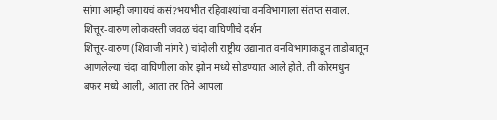सांगा आम्ही जगायचं कसं?भयभीत रहिवाश्यांचा वनविभागाला संतप्त सवाल.
शित्तूर-वारुण लोकवस्ती जवळ चंदा वाघिणीचे दर्शन
शित्तूर-वारुण (शिवाजी नांगरे) चांदोली राष्ट्रीय उद्यानात वनविभागाकडून ताडोबातून आणलेल्या चंदा वाघिणीला कोर झोन मध्ये सोडण्यात आले होते. ती कोरमधुन बफर मध्ये आली, आता तर तिने आपला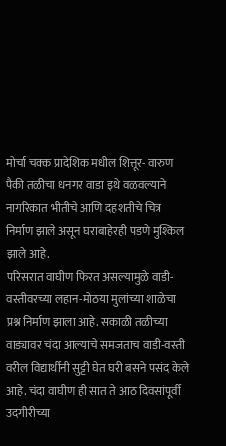मोर्चा चक्क प्रादेशिक मधील शित्तूर- वारुण पैकी तळीचा धनगर वाडा इथे वळवल्याने नागरिकात भीतीचे आणि दहशतीचे चित्र निर्माण झाले असून घराबाहेरही पडणे मुश्किल झाले आहे.
परिसरात वाघीण फिरत असल्यामुळे वाडी-वस्तीवरच्या लहान-मोठया मुलांच्या शाळेचा प्रश्न निर्माण झाला आहे. सकाळी तळीच्या वाड्यावर चंदा आल्याचे समजताच वाडी-वस्ती वरील विद्यार्थीनी सुट्टी घेत घरी बसने पसंद केले आहे. चंदा वाघीण ही सात ते आठ दिवसांपूर्वी उदगीरीच्या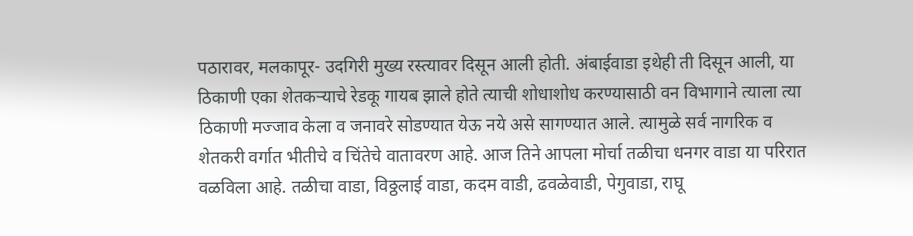पठारावर, मलकापूर- उदगिरी मुख्य रस्त्यावर दिसून आली होती. अंबाईवाडा इथेही ती दिसून आली, या ठिकाणी एका शेतकऱ्याचे रेडकू गायब झाले होते त्याची शोधाशोध करण्यासाठी वन विभागाने त्याला त्या ठिकाणी मज्जाव केला व जनावरे सोडण्यात येऊ नये असे सागण्यात आले. त्यामुळे सर्व नागरिक व शेतकरी वर्गात भीतीचे व चिंतेचे वातावरण आहे. आज तिने आपला मोर्चा तळीचा धनगर वाडा या परिरात वळविला आहे. तळीचा वाडा, विठ्ठलाई वाडा, कदम वाडी, ढवळेवाडी, पेगुवाडा, राघू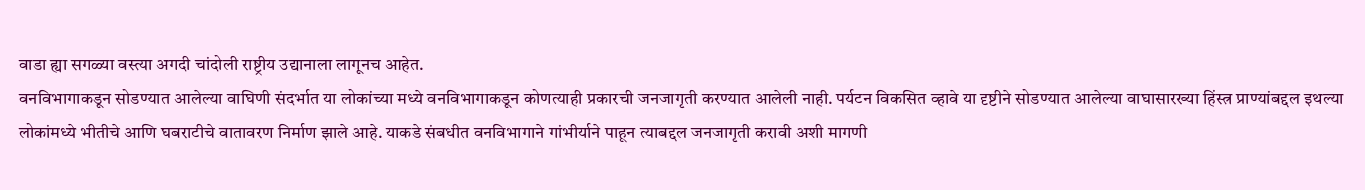वाडा ह्या सगळ्या वस्त्या अगदी चांदोली राष्ट्रीय उद्यानाला लागूनच आहेत.
वनविभागाकडून सोडण्यात आलेल्या वाघिणी संदर्भात या लोकांच्या मध्ये वनविभागाकडून कोणत्याही प्रकारची जनजागृती करण्यात आलेली नाही. पर्यटन विकसित व्हावे या दृष्टीने सोडण्यात आलेल्या वाघासारख्या हिंस्त्र प्राण्यांबद्दल इथल्या लोकांमध्ये भीतीचे आणि घबराटीचे वातावरण निर्माण झाले आहे. याकडे संबधीत वनविभागाने गांभीर्याने पाहून त्याबद्दल जनजागृती करावी अशी मागणी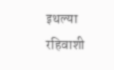इथल्या रहिवाशी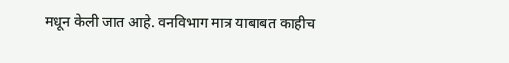मधून केली जात आहे. वनविभाग मात्र याबाबत काहीच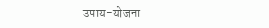उपाय-योजना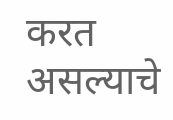करत असल्याचे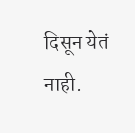दिसून येतं नाही.